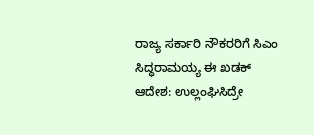ರಾಜ್ಯ ಸರ್ಕಾರಿ ನೌಕರರಿಗೆ ಸಿಎಂ ಸಿದ್ಧರಾಮಯ್ಯ ಈ ಖಡಕ್ ಆದೇಶ: ಉಲ್ಲಂಘಿಸಿದ್ರೇ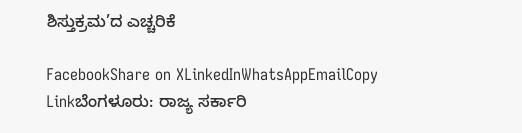ಶಿಸ್ತುಕ್ರಮ’ದ ಎಚ್ಚರಿಕೆ

FacebookShare on XLinkedInWhatsAppEmailCopy Linkಬೆಂಗಳೂರು: ರಾಜ್ಯ ಸರ್ಕಾರಿ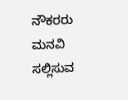ನೌಕರರು ಮನವಿ ಸಲ್ಲಿಸುವ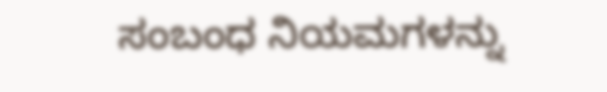ಸಂಬಂಧ ನಿಯಮಗಳನ್ನು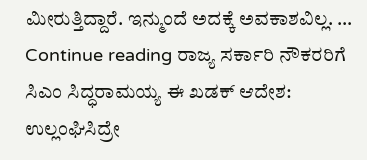ಮೀರುತ್ತಿದ್ದಾರೆ. ಇನ್ಮುಂದೆ ಅದಕ್ಕೆ ಅವಕಾಶವಿಲ್ಲ. … Continue reading ರಾಜ್ಯ ಸರ್ಕಾರಿ ನೌಕರರಿಗೆ ಸಿಎಂ ಸಿದ್ಧರಾಮಯ್ಯ ಈ ಖಡಕ್ ಆದೇಶ: ಉಲ್ಲಂಘಿಸಿದ್ರೇ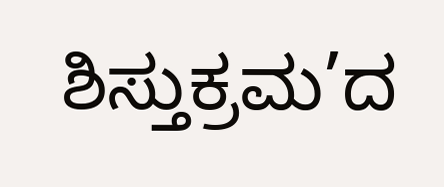ಶಿಸ್ತುಕ್ರಮ’ದ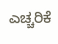ಎಚ್ಚರಿಕೆ